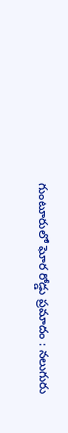గుంటూరులో ఘోర రోడ్డు ప్రమాదం : నలుగురు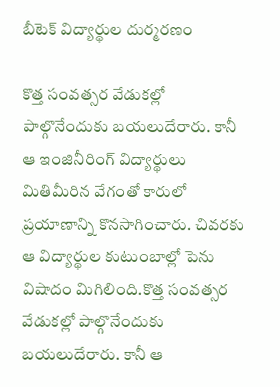బీటెక్ విద్యార్థుల దుర్మరణం

కొత్త సంవత్సర వేడుకల్లో పాల్గొనేందుకు బయలుదేరారు. కానీ ఆ ఇంజినీరింగ్ విద్యార్థులు మితిమీరిన వేగంతో కారులో ప్రయాణాన్ని కొనసాగించారు. చివరకు ఆ విద్యార్థుల కుటుంబాల్లో పెను విషాదం మిగిలింది.కొత్త సంవత్సర వేడుకల్లో పాల్గొనేందుకు బయలుదేరారు. కానీ ఆ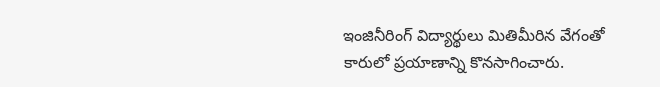ఇంజినీరింగ్ విద్యార్థులు మితిమీరిన వేగంతో కారులో ప్రయాణాన్ని కొనసాగించారు.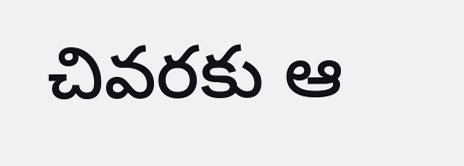చివరకు ఆ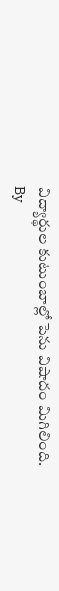విద్యార్థుల కుటుంబాల్లో పెను విషాదం మిగిలింది.
By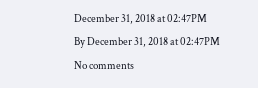December 31, 2018 at 02:47PM
By December 31, 2018 at 02:47PM
No comments